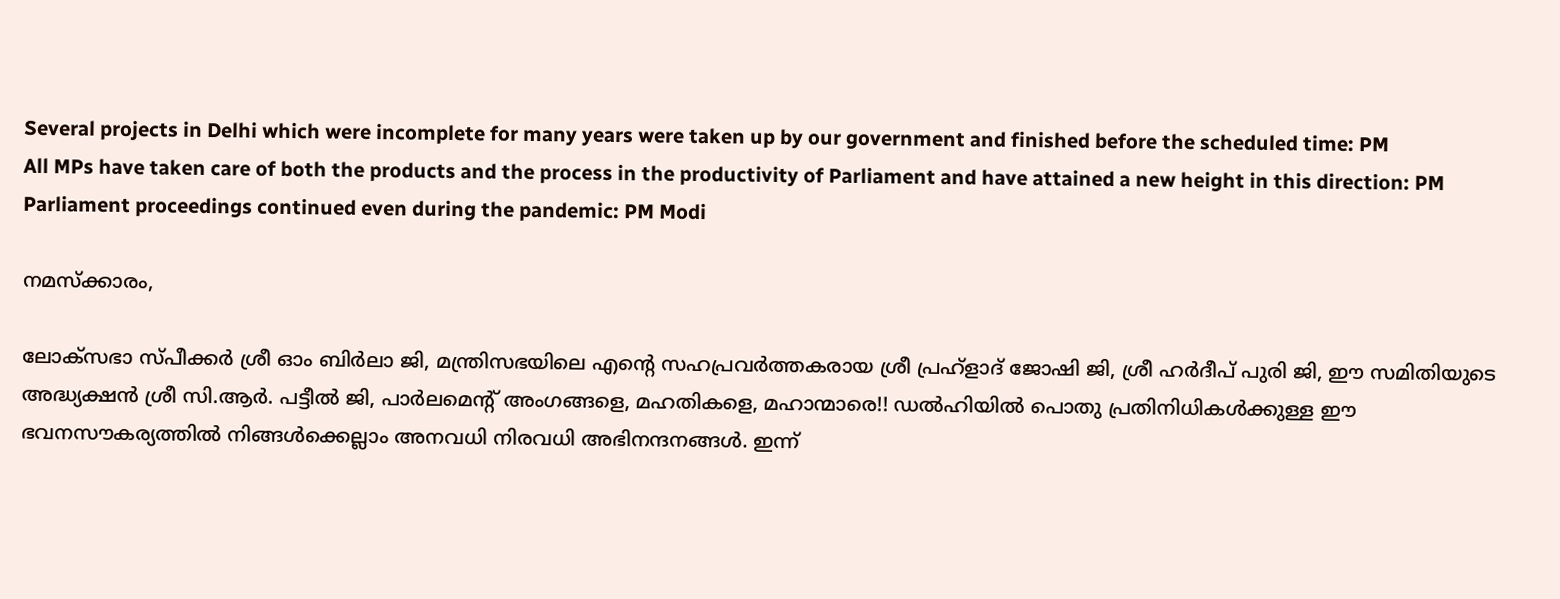Several projects in Delhi which were incomplete for many years were taken up by our government and finished before the scheduled time: PM
All MPs have taken care of both the products and the process in the productivity of Parliament and have attained a new height in this direction: PM
Parliament proceedings continued even during the pandemic: PM Modi

നമസ്‌ക്കാരം,

ലോക്‌സഭാ സ്പീക്കര്‍ ശ്രീ ഓം ബിര്‍ലാ ജി, മന്ത്രിസഭയിലെ എന്റെ സഹപ്രവര്‍ത്തകരായ ശ്രീ പ്രഹ്‌ളാദ് ജോഷി ജി, ശ്രീ ഹര്‍ദീപ് പുരി ജി, ഈ സമിതിയുടെ അദ്ധ്യക്ഷന്‍ ശ്രീ സി.ആര്‍. പട്ടീല്‍ ജി, പാര്‍ലമെന്റ് അംഗങ്ങളെ, മഹതികളെ, മഹാന്മാരെ!! ഡല്‍ഹിയില്‍ പൊതു പ്രതിനിധികള്‍ക്കുള്ള ഈ ഭവനസൗകര്യത്തില്‍ നിങ്ങള്‍ക്കെല്ലാം അനവധി നിരവധി അഭിനന്ദനങ്ങള്‍. ഇന്ന്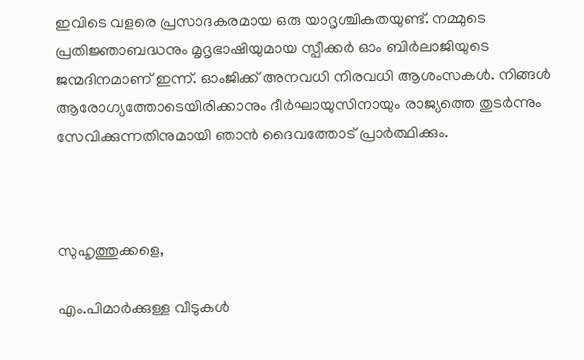ഇവിടെ വളരെ പ്രസാദകരമായ ഒരു യാദൃശ്ചികതയുണ്ട്. നമ്മുടെ പ്രതിജ്ഞാബദ്ധനും മൃദൃഭാഷിയുമായ സ്പീക്കര്‍ ഓം ബിര്‍ലാജിയുടെ ജന്മദിനമാണ് ഇന്ന്. ഓംജിക്ക് അനവധി നിരവധി ആശംസകള്‍. നിങ്ങള്‍ ആരോഗ്യത്തോടെയിരിക്കാനും ദീര്‍ഘായുസിനായും രാജ്യത്തെ തുടര്‍ന്നും സേവിക്കുന്നതിനുമായി ഞാന്‍ ദൈവത്തോട് പ്രാര്‍ത്ഥിക്കും.



സുഹൃത്തുക്കളെ,

എം.പിമാര്‍ക്കുള്ള വീടുകള്‍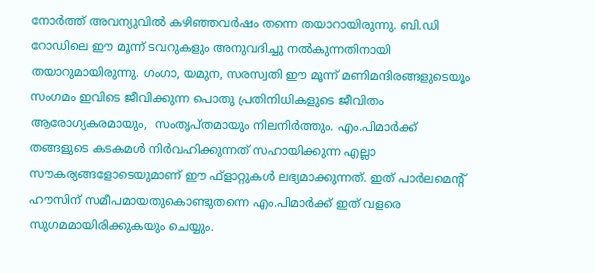നോര്‍ത്ത് അവന്യുവില്‍ കഴിഞ്ഞവര്‍ഷം തന്നെ തയാറായിരുന്നു. ബി.ഡി റോഡിലെ ഈ മൂന്ന് ടവറുകളും അനുവദിച്ചു നല്‍കുന്നതിനായി തയാറുമായിരുന്നു. ഗംഗാ, യമുന, സരസ്വതി ഈ മൂന്ന് മണിമന്ദിരങ്ങളുടെയൂം സംഗമം ഇവിടെ ജീവിക്കുന്ന പൊതു പ്രതിനിധികളുടെ ജീവിതം ആരോഗ്യകരമായും,  സംതൃപ്തമായും നിലനിര്‍ത്തും. എം.പിമാര്‍ക്ക് തങ്ങളുടെ കടകമള്‍ നിര്‍വഹിക്കുന്നത് സഹായിക്കുന്ന എല്ലാ സൗകര്യങ്ങളോടെയുമാണ് ഈ ഫ്‌ളാറ്റുകള്‍ ലഭ്യമാക്കുന്നത്. ഇത് പാര്‍ലമെന്റ് ഹൗസിന് സമീപമായതുകൊണ്ടുതന്നെ എം.പിമാര്‍ക്ക് ഇത് വളരെ സുഗമമായിരിക്കുകയും ചെയ്യും.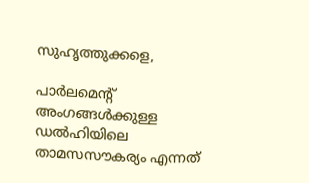സുഹൃത്തുക്കളെ,

പാര്‍ലമെന്റ് അംഗങ്ങള്‍ക്കുള്ള ഡല്‍ഹിയിലെ താമസസൗകര്യം എന്നത്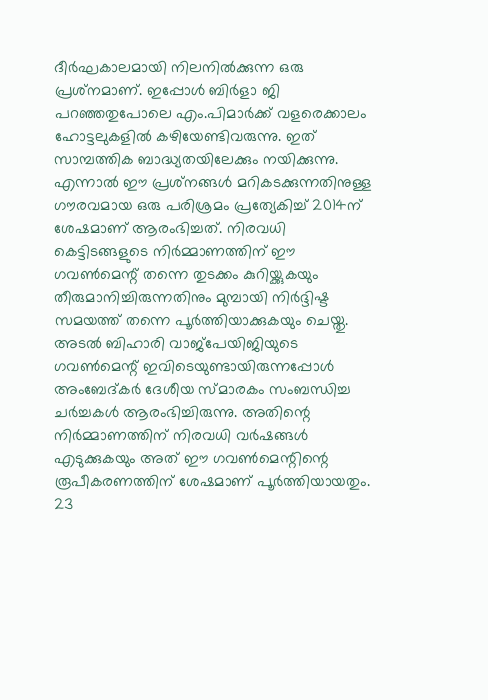ദീര്‍ഘകാലമായി നിലനില്‍ക്കുന്ന ഒരു പ്രശ്‌നമാണ്. ഇപ്പോള്‍ ബിര്‍ളാ ജി പറഞ്ഞതുപോലെ എം.പിമാര്‍ക്ക് വളരെക്കാലം ഹോട്ടലുകളില്‍ കഴിയേണ്ടിവരുന്നു. ഇത് സാമ്പത്തിക ബാദ്ധ്യതയിലേക്കും നയിക്കുന്നു. എന്നാല്‍ ഈ പ്രശ്‌നങ്ങള്‍ മറികടക്കുന്നതിനുള്ള ഗൗരവമായ ഒരു പരിശ്രമം പ്രത്യേകിച്ച് 2014ന് ശേഷമാണ് ആരംഭിച്ചത്. നിരവധി കെട്ടിടങ്ങളുടെ നിര്‍മ്മാണത്തിന് ഈ ഗവണ്‍മെന്റ് തന്നെ തുടക്കം കുറിയ്ക്കുകയും തീരുമാനിച്ചിരുന്നതിനും മുമ്പായി നിര്‍ദ്ദിഷ്ട സമയത്ത് തന്നെ പൂര്‍ത്തിയാക്കുകയും ചെയ്തു. അടല്‍ ബിഹാരി വാജ്‌പേയിജിയുടെ ഗവണ്‍മെന്റ് ഇവിടെയുണ്ടായിരുന്നപ്പോള്‍ അംബേദ്കര്‍ ദേശീയ സ്മാരകം സംബന്ധിച്ച ചര്‍ച്ചകള്‍ ആരംഭിച്ചിരുന്നു. അതിന്റെ നിര്‍മ്മാണത്തിന് നിരവധി വര്‍ഷങ്ങള്‍ എടുക്കുകയും അത് ഈ ഗവണ്‍മെന്റിന്റെ രൂപീകരണത്തിന് ശേഷമാണ് പൂര്‍ത്തിയായതും. 23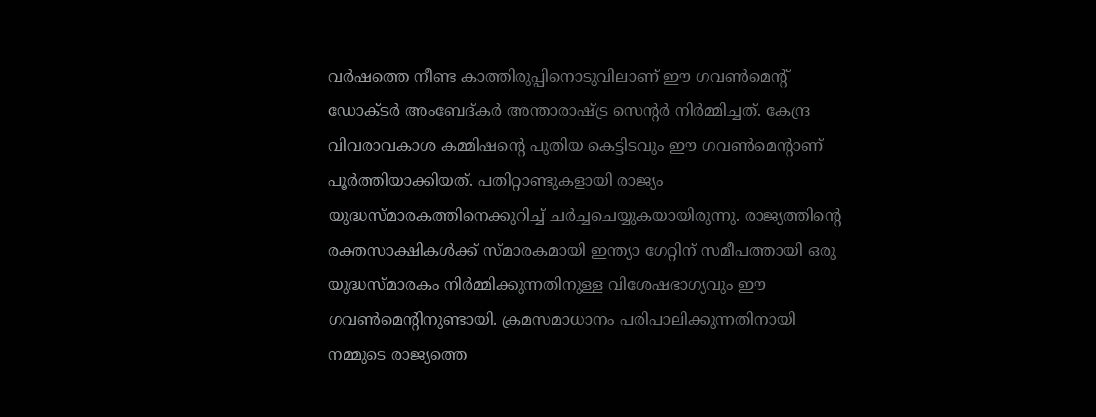വര്‍ഷത്തെ നീണ്ട കാത്തിരുപ്പിനൊടുവിലാണ് ഈ ഗവണ്‍മെന്റ് ഡോക്ടര്‍ അംബേദ്കര്‍ അന്താരാഷ്ട്ര സെന്റര്‍ നിര്‍മ്മിച്ചത്. കേന്ദ്ര വിവരാവകാശ കമ്മിഷന്റെ പുതിയ കെട്ടിടവും ഈ ഗവണ്‍മെന്റാണ് പൂര്‍ത്തിയാക്കിയത്. പതിറ്റാണ്ടുകളായി രാജ്യം യുദ്ധസ്മാരകത്തിനെക്കുറിച്ച് ചര്‍ച്ചചെയ്യുകയായിരുന്നു. രാജ്യത്തിന്റെ രക്തസാക്ഷികള്‍ക്ക് സ്മാരകമായി ഇന്ത്യാ ഗേറ്റിന് സമീപത്തായി ഒരു യുദ്ധസ്മാരകം നിര്‍മ്മിക്കുന്നതിനുള്ള വിശേഷഭാഗ്യവും ഈ ഗവണ്‍മെന്റിനുണ്ടായി. ക്രമസമാധാനം പരിപാലിക്കുന്നതിനായി നമ്മുടെ രാജ്യത്തെ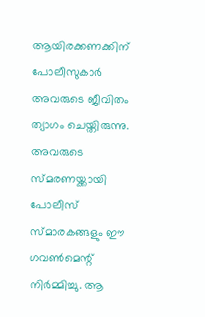ആയിരക്കണക്കിന് പോലീസുകാര്‍ അവരുടെ ജീവിതം ത്യാഗം ചെയ്തിരുന്നു. അവരുടെ സ്മരണയ്ക്കായി പോലീസ് സ്മാരകങ്ങളും ഈ ഗവണ്‍മെന്റ് നിര്‍മ്മിച്ചു. ആ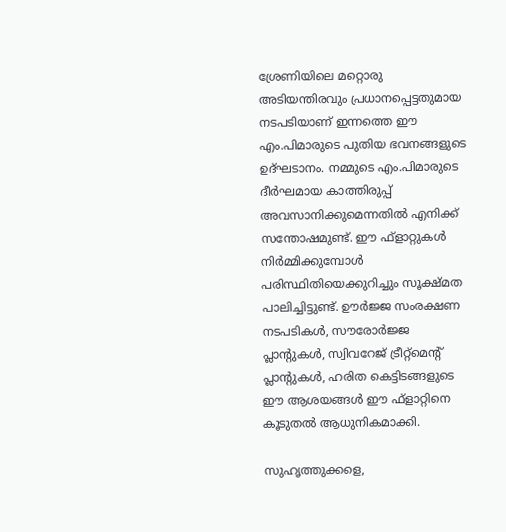ശ്രേണിയിലെ മറ്റൊരു അടിയന്തിരവും പ്രധാനപ്പെട്ടതുമായ നടപടിയാണ് ഇന്നത്തെ ഈ എം.പിമാരുടെ പുതിയ ഭവനങ്ങളുടെ ഉദ്ഘടാനം. നമ്മുടെ എം.പിമാരുടെ ദീര്‍ഘമായ കാത്തിരുപ്പ് അവസാനിക്കുമെന്നതില്‍ എനിക്ക് സന്തോഷമുണ്ട്. ഈ ഫ്‌ളാറ്റുകള്‍ നിര്‍മ്മിക്കുമ്പോള്‍ പരിസ്ഥിതിയെക്കുറിച്ചും സൂക്ഷ്മത പാലിച്ചിട്ടുണ്ട്. ഊര്‍ജ്ജ സംരക്ഷണ നടപടികള്‍, സൗരോര്‍ജ്ജ പ്ലാന്റുകള്‍, സ്വിവറേജ് ട്രീറ്റ്‌മെന്റ് പ്ലാന്റുകള്‍, ഹരിത കെട്ടിടങ്ങളുടെ ഈ ആശയങ്ങള്‍ ഈ ഫ്‌ളാറ്റിനെ കൂടുതല്‍ ആധുനികമാക്കി.

സുഹൃത്തുക്കളെ,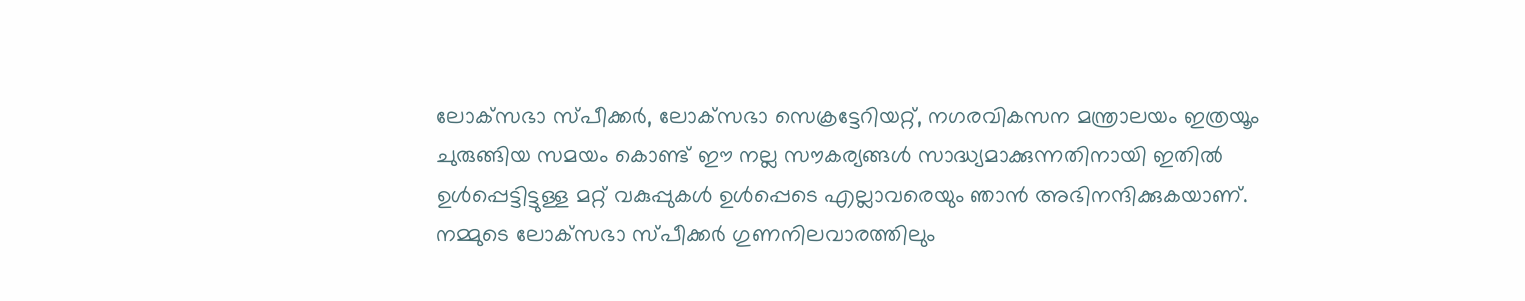ലോക്‌സഭാ സ്പീക്കര്‍, ലോക്‌സഭാ സെക്രട്ടേറിയറ്റ്, നഗരവികസന മന്ത്രാലയം ഇത്രയൂം ചുരുങ്ങിയ സമയം കൊണ്ട് ഈ നല്ല സൗകര്യങ്ങള്‍ സാദ്ധ്യമാക്കുന്നതിനായി ഇതില്‍ ഉള്‍പ്പെട്ടിട്ടുള്ള മറ്റ് വകുപ്പുകള്‍ ഉള്‍പ്പെടെ എല്ലാവരെയും ഞാന്‍ അഭിനന്ദിക്കുകയാണ്. നമ്മുടെ ലോക്‌സഭാ സ്പീക്കര്‍ ഗുണനിലവാരത്തിലും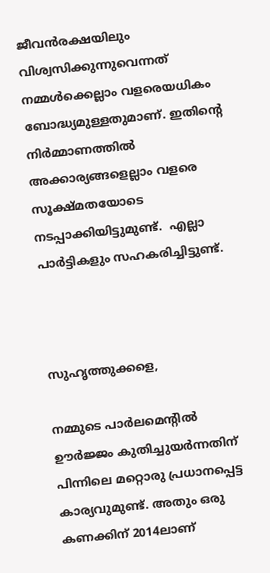ജീവന്‍രക്ഷയിലും വിശ്വസിക്കുന്നുവെന്നത് നമ്മള്‍ക്കെല്ലാം വളരെയധികം ബോദ്ധ്യമുള്ളതുമാണ്. ഇതിന്റെ നിര്‍മ്മാണത്തില്‍ അക്കാര്യങ്ങളെല്ലാം വളരെ സൂക്ഷ്മതയോടെ നടപ്പാക്കിയിട്ടുമുണ്ട്.  എല്ലാ പാര്‍ട്ടികളും സഹകരിച്ചിട്ടുണ്ട്.



സുഹൃത്തുക്കളെ,

നമ്മുടെ പാര്‍ലമെന്റില്‍ ഊര്‍ജ്ജം കുതിച്ചുയര്‍ന്നതിന് പിന്നിലെ മറ്റൊരു പ്രധാനപ്പെട്ട കാര്യവുമുണ്ട്. അതും ഒരു കണക്കിന് 2014ലാണ്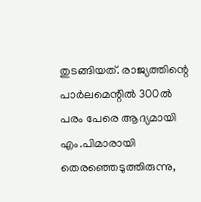തുടങ്ങിയത്. രാജ്യത്തിന്റെ പാര്‍ലമെന്റില്‍ 300ല്‍ പരം പേരെ ആദ്യമായി എം.പിമാരായി തെരഞ്ഞെടുത്തിരുന്നു,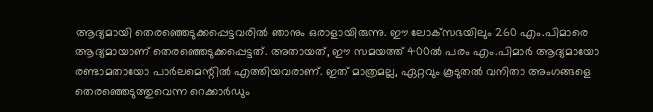ആദ്യമായി തെരഞ്ഞെടുക്കപ്പെട്ടവരില്‍ ഞാനും ഒരാളായിരുന്നു. ഈ ലോക്‌സഭയിലും 260 എം.പിമാരെ ആദ്യമായാണ് തെരഞ്ഞെടുക്കപ്പെട്ടത്. അതായത്, ഈ സമയത്ത് 400ല്‍ പരം എം.പിമാര്‍ ആദ്യമായോ രണ്ടാമതായോ പാര്‍ലമെന്റില്‍ എത്തിയവരാണ്. ഇത് മാത്രമല്ല, ഏറ്റവും കൂടുതല്‍ വനിതാ അംഗങ്ങളെ തെരഞ്ഞെടുത്തുവെന്ന റെക്കാര്‍ഡും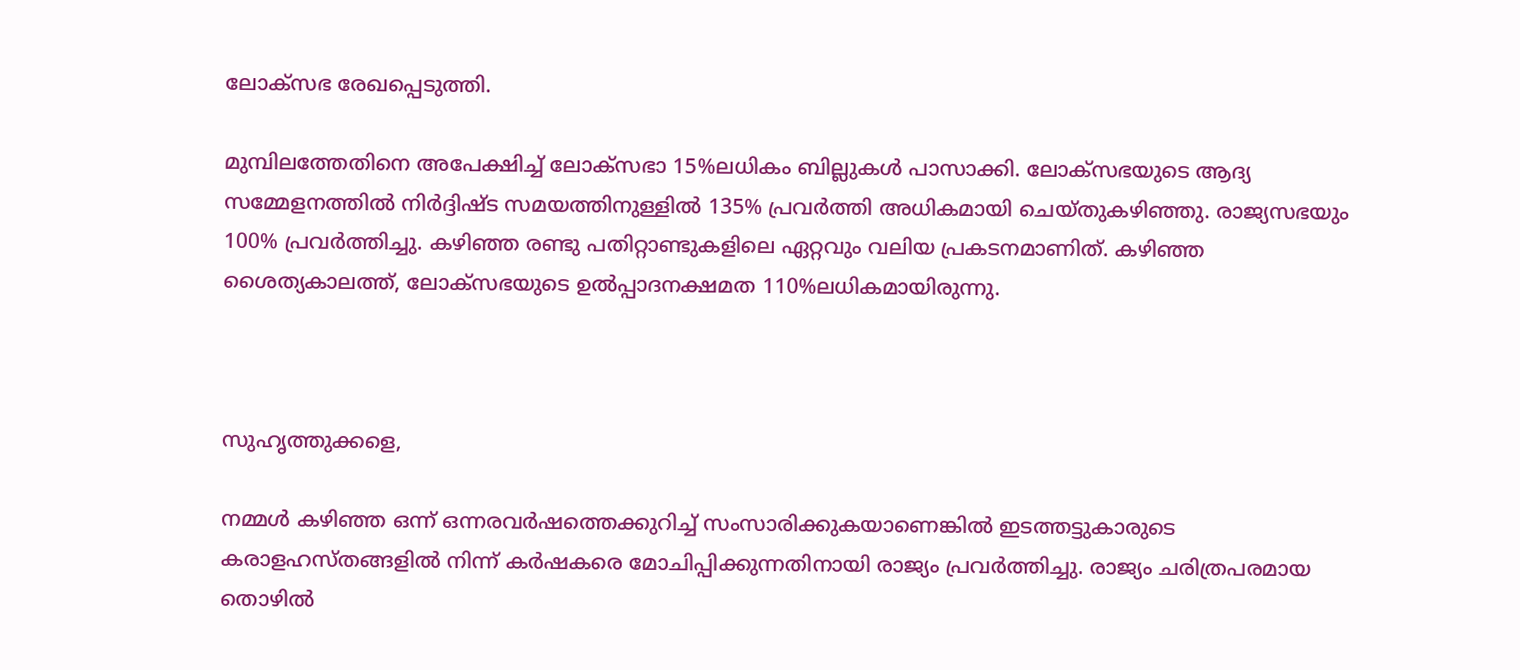ലോക്‌സഭ രേഖപ്പെടുത്തി.

മുമ്പിലത്തേതിനെ അപേക്ഷിച്ച് ലോക്‌സഭാ 15%ലധികം ബില്ലുകള്‍ പാസാക്കി. ലോക്‌സഭയുടെ ആദ്യ സമ്മേളനത്തില്‍ നിര്‍ദ്ദിഷ്ട സമയത്തിനുള്ളില്‍ 135% പ്രവര്‍ത്തി അധികമായി ചെയ്തുകഴിഞ്ഞു. രാജ്യസഭയും 100% പ്രവര്‍ത്തിച്ചു. കഴിഞ്ഞ രണ്ടു പതിറ്റാണ്ടുകളിലെ ഏറ്റവും വലിയ പ്രകടനമാണിത്. കഴിഞ്ഞ ശൈത്യകാലത്ത്, ലോക്‌സഭയുടെ ഉല്‍പ്പാദനക്ഷമത 110%ലധികമായിരുന്നു.



സുഹൃത്തുക്കളെ,

നമ്മള്‍ കഴിഞ്ഞ ഒന്ന് ഒന്നരവര്‍ഷത്തെക്കുറിച്ച് സംസാരിക്കുകയാണെങ്കില്‍ ഇടത്തട്ടുകാരുടെ കരാളഹസ്തങ്ങളില്‍ നിന്ന് കര്‍ഷകരെ മോചിപ്പിക്കുന്നതിനായി രാജ്യം പ്രവര്‍ത്തിച്ചു. രാജ്യം ചരിത്രപരമായ തൊഴില്‍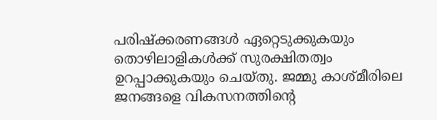പരിഷ്‌ക്കരണങ്ങള്‍ ഏറ്റെടുക്കുകയും തൊഴിലാളികള്‍ക്ക് സുരക്ഷിതത്വം ഉറപ്പാക്കുകയും ചെയ്തു. ജമ്മു കാശ്മീരിലെ ജനങ്ങളെ വികസനത്തിന്റെ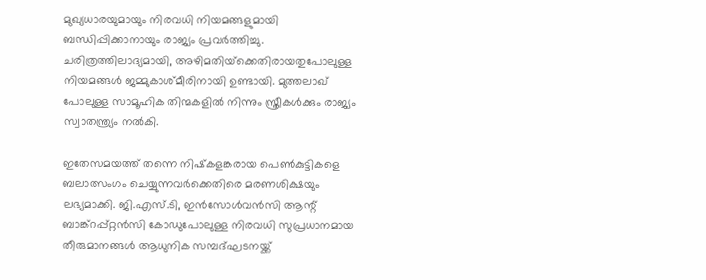മുഖ്യധാരയുമായും നിരവധി നിയമങ്ങളുമായി ബന്ധിപ്പിക്കാനായും രാജ്യം പ്രവര്‍ത്തിച്ചു. ചരിത്രത്തിലാദ്യമായി, അഴിമതിയ്‌ക്കെതിരായതുപോലുള്ള നിയമങ്ങള്‍ ജമ്മുകാശ്മീരിനായി ഉണ്ടായി. മുത്തലാഖ്‌ പോലുള്ള സാമൂഹിക തിന്മകളില്‍ നിന്നും സ്ത്രീകള്‍ക്കും രാജ്യം സ്വാതന്ത്ര്യം നല്‍കി.

ഇതേസമയത്ത് തന്നെ നിഷ്‌കളങ്കരായ പെണ്‍കുട്ടികളെ ബലാത്സംഗം ചെയ്യുന്നവര്‍ക്കെതിരെ മരണശിക്ഷയും ലഭ്യമാക്കി. ജി.എസ്.ടി, ഇന്‍സോള്‍വന്‍സി ആന്റ് ബാങ്ക്‌റപ്പ്റ്റന്‍സി കോഡുപോലുള്ള നിരവധി സുപ്രധാനമായ തീരുമാനങ്ങള്‍ ആധുനിക സമ്പദ്ഘടനയ്ക്ക്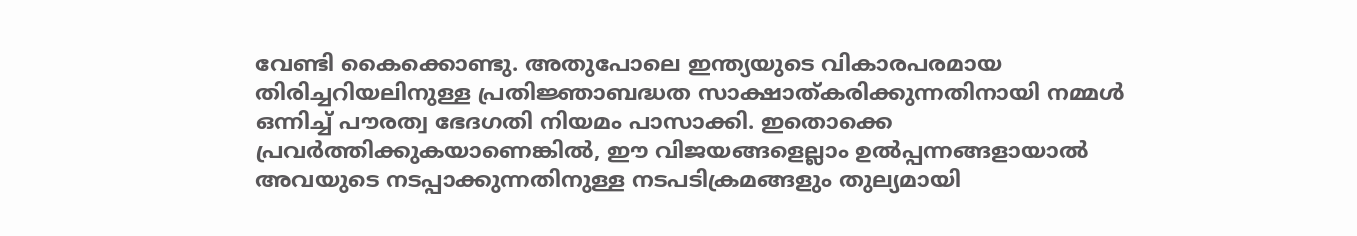വേണ്ടി കൈക്കൊണ്ടു. അതുപോലെ ഇന്ത്യയുടെ വികാരപരമായ തിരിച്ചറിയലിനുള്ള പ്രതിജ്ഞാബദ്ധത സാക്ഷാത്കരിക്കുന്നതിനായി നമ്മള്‍ ഒന്നിച്ച് പൗരത്വ ഭേദഗതി നിയമം പാസാക്കി. ഇതൊക്കെ പ്രവര്‍ത്തിക്കുകയാണെങ്കില്‍, ഈ വിജയങ്ങളെല്ലാം ഉല്‍പ്പന്നങ്ങളായാല്‍ അവയുടെ നടപ്പാക്കുന്നതിനുള്ള നടപടിക്രമങ്ങളും തുല്യമായി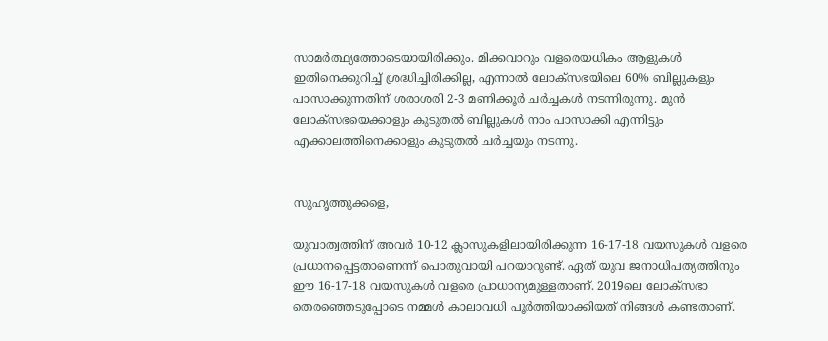സാമര്‍ത്ഥ്യത്തോടെയായിരിക്കും. മിക്കവാറും വളരെയധികം ആളുകള്‍ ഇതിനെക്കുറിച്ച് ശ്രദ്ധിച്ചിരിക്കില്ല, എന്നാല്‍ ലോക്‌സഭയിലെ 60% ബില്ലുകളും പാസാക്കുന്നതിന് ശരാശരി 2-3 മണിക്കൂര്‍ ചര്‍ച്ചകള്‍ നടന്നിരുന്നു. മുന്‍ ലോക്‌സഭയെക്കാളും കുടുതല്‍ ബില്ലുകള്‍ നാം പാസാക്കി എന്നിട്ടും എക്കാലത്തിനെക്കാളും കുടുതല്‍ ചര്‍ച്ചയും നടന്നു.


സുഹൃത്തുക്കളെ,

യുവാത്വത്തിന് അവര്‍ 10-12 ക്ലാസുകളിലായിരിക്കുന്ന 16-17-18 വയസുകള്‍ വളരെ പ്രധാനപ്പെട്ടതാണെന്ന് പൊതുവായി പറയാറുണ്ട്. ഏത് യുവ ജനാധിപത്യത്തിനും ഈ 16-17-18 വയസുകള്‍ വളരെ പ്രാധാന്യമുള്ളതാണ്. 2019ലെ ലോക്‌സഭാ തെരഞ്ഞെടുപ്പോടെ നമ്മള്‍ കാലാവധി പൂര്‍ത്തിയാക്കിയത് നിങ്ങള്‍ കണ്ടതാണ്.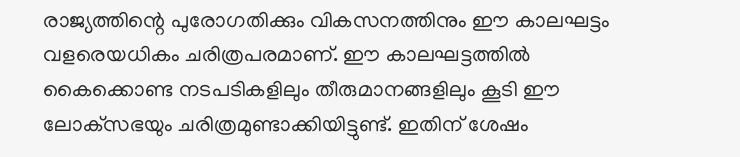രാജ്യത്തിന്റെ പുരോഗതിക്കും വികസനത്തിനും ഈ കാലഘട്ടം വളരെയധികം ചരിത്രപരമാണ്. ഈ കാലഘട്ടത്തില്‍ കൈക്കൊണ്ട നടപടികളിലും തീരുമാനങ്ങളിലും കൂടി ഈ ലോക്‌സഭയും ചരിത്രമുണ്ടാക്കിയിട്ടുണ്ട്. ഇതിന് ശേഷം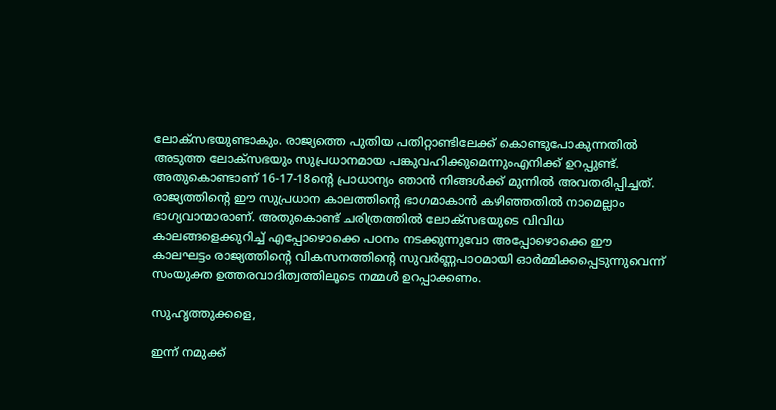ലോക്‌സഭയുണ്ടാകും. രാജ്യത്തെ പുതിയ പതിറ്റാണ്ടിലേക്ക് കൊണ്ടുപോകുന്നതില്‍ അടുത്ത ലോക്‌സഭയും സുപ്രധാനമായ പങ്കുവഹിക്കുമെന്നുംഎനിക്ക് ഉറപ്പുണ്ട്. അതുകൊണ്ടാണ് 16-17-18ന്റെ പ്രാധാന്യം ഞാന്‍ നിങ്ങള്‍ക്ക് മുന്നില്‍ അവതരിപ്പിച്ചത്. രാജ്യത്തിന്റെ ഈ സുപ്രധാന കാലത്തിന്റെ ഭാഗമാകാന്‍ കഴിഞ്ഞതില്‍ നാമെല്ലാം ഭാഗ്യവാന്മാരാണ്. അതുകൊണ്ട് ചരിത്രത്തില്‍ ലോക്‌സഭയുടെ വിവിധ കാലങ്ങളെക്കുറിച്ച് എപ്പോഴൊക്കെ പഠനം നടക്കുന്നുവോ അപ്പോഴൊക്കെ ഈ കാലഘട്ടം രാജ്യത്തിന്റെ വികസനത്തിന്റെ സുവര്‍ണ്ണപാഠമായി ഓര്‍മ്മിക്കപ്പെടുന്നുവെന്ന് സംയുക്ത ഉത്തരവാദിത്വത്തിലൂടെ നമ്മള്‍ ഉറപ്പാക്കണം.

സുഹൃത്തുക്കളെ,

ഇന്ന് നമുക്ക്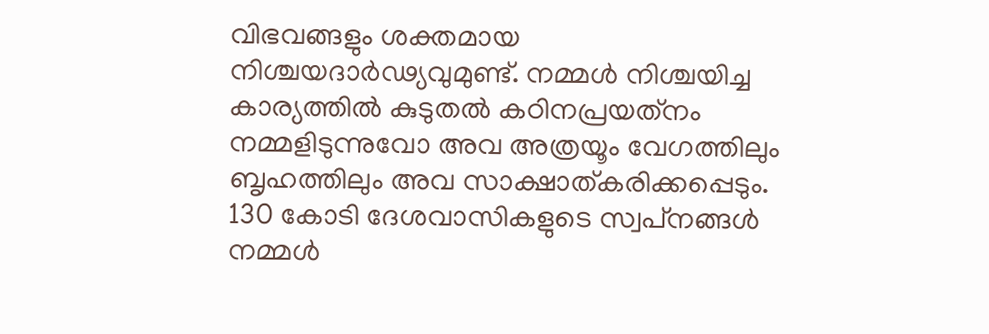വിഭവങ്ങളും ശക്തമായ നിശ്ചയദാര്‍ഢ്യവുമുണ്ട്. നമ്മള്‍ നിശ്ചയിച്ച കാര്യത്തില്‍ കുടുതല്‍ കഠിനപ്രയത്‌നം നമ്മളിടുന്നുവോ അവ അത്രയൂം വേഗത്തിലും ബൃഹത്തിലും അവ സാക്ഷാത്കരിക്കപ്പെടും. 130 കോടി ദേശവാസികളുടെ സ്വപ്‌നങ്ങള്‍ നമ്മള്‍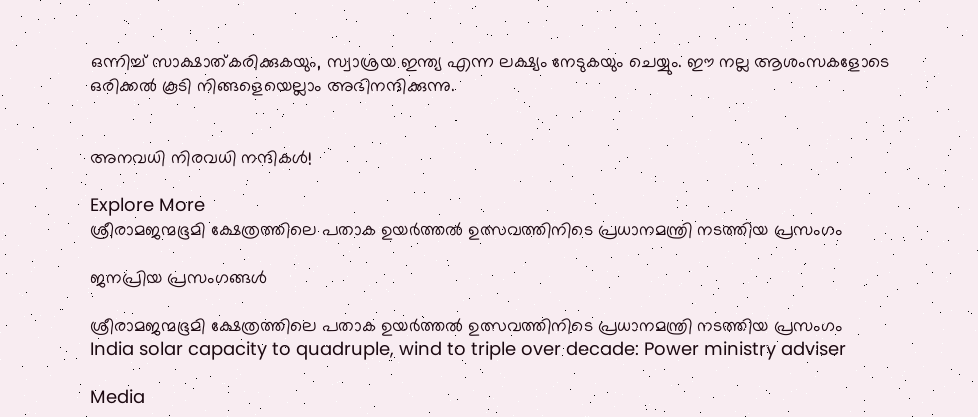ഒന്നിച്ച് സാക്ഷാത്കരിക്കുകയും, സ്വാശ്രയ ഇന്ത്യ എന്ന ലക്ഷ്യം നേടുകയും ചെയ്യും. ഈ നല്ല ആശംസകളോടെ ഒരിക്കല്‍ കൂടി നിങ്ങളെയെല്ലാം അഭിനന്ദിക്കുന്നു.


അനവധി നിരവധി നന്ദികള്‍!

Explore More
ശ്രീരാമജന്മഭൂമി ക്ഷേത്രത്തിലെ പതാക ഉയർത്തൽ ഉത്സവത്തിനിടെ പ്രധാനമന്ത്രി നടത്തിയ പ്രസംഗം

ജനപ്രിയ പ്രസംഗങ്ങൾ

ശ്രീരാമജന്മഭൂമി ക്ഷേത്രത്തിലെ പതാക ഉയർത്തൽ ഉത്സവത്തിനിടെ പ്രധാനമന്ത്രി നടത്തിയ പ്രസംഗം
India solar capacity to quadruple, wind to triple over decade: Power ministry adviser

Media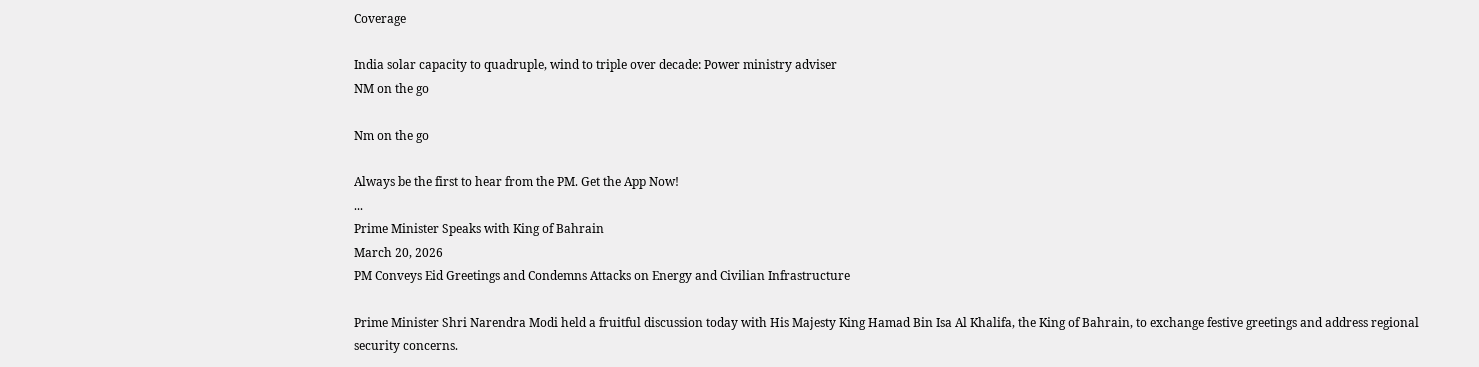Coverage

India solar capacity to quadruple, wind to triple over decade: Power ministry adviser
NM on the go

Nm on the go

Always be the first to hear from the PM. Get the App Now!
...
Prime Minister Speaks with King of Bahrain
March 20, 2026
PM Conveys Eid Greetings and Condemns Attacks on Energy and Civilian Infrastructure

Prime Minister Shri Narendra Modi held a fruitful discussion today with His Majesty King Hamad Bin Isa Al Khalifa, the King of Bahrain, to exchange festive greetings and address regional security concerns.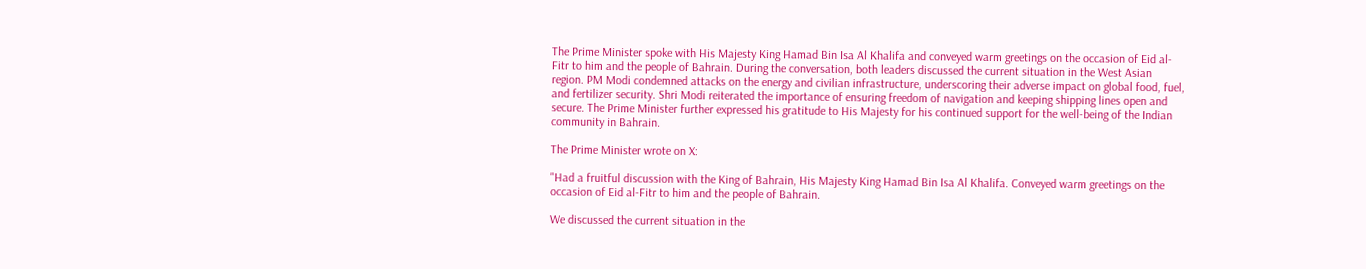The Prime Minister spoke with His Majesty King Hamad Bin Isa Al Khalifa and conveyed warm greetings on the occasion of Eid al-Fitr to him and the people of Bahrain. During the conversation, both leaders discussed the current situation in the West Asian region. PM Modi condemned attacks on the energy and civilian infrastructure, underscoring their adverse impact on global food, fuel, and fertilizer security. Shri Modi reiterated the importance of ensuring freedom of navigation and keeping shipping lines open and secure. The Prime Minister further expressed his gratitude to His Majesty for his continued support for the well-being of the Indian community in Bahrain.

The Prime Minister wrote on X:

"Had a fruitful discussion with the King of Bahrain, His Majesty King Hamad Bin Isa Al Khalifa. Conveyed warm greetings on the occasion of Eid al-Fitr to him and the people of Bahrain.

We discussed the current situation in the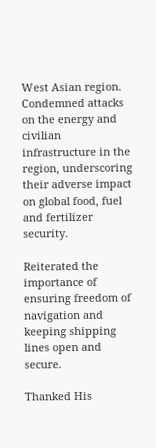West Asian region. Condemned attacks on the energy and civilian infrastructure in the region, underscoring their adverse impact on global food, fuel and fertilizer security.

Reiterated the importance of ensuring freedom of navigation and keeping shipping lines open and secure.

Thanked His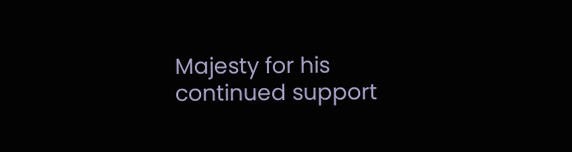Majesty for his continued support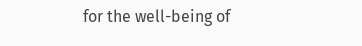for the well-being of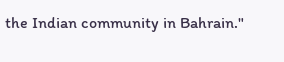the Indian community in Bahrain."